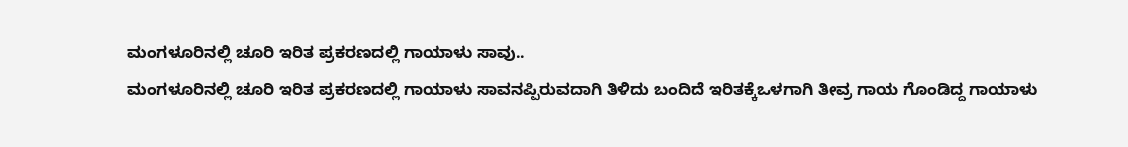ಮಂಗಳೂರಿನಲ್ಲಿ ಚೂರಿ ಇರಿತ ಪ್ರಕರಣದಲ್ಲಿ ಗಾಯಾಳು ಸಾವು..
ಮಂಗಳೂರಿನಲ್ಲಿ ಚೂರಿ ಇರಿತ ಪ್ರಕರಣದಲ್ಲಿ ಗಾಯಾಳು ಸಾವನಪ್ಪಿರುವದಾಗಿ ತಿಳಿದು ಬಂದಿದೆ ಇರಿತಕ್ಕೆಒಳಗಾಗಿ ತೀವ್ರ ಗಾಯ ಗೊಂಡಿದ್ದ ಗಾಯಾಳು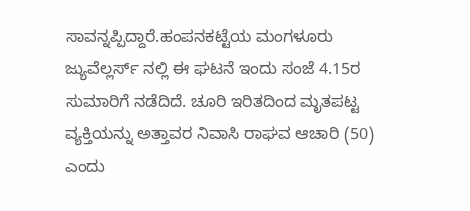ಸಾವನ್ನಪ್ಪಿದ್ದಾರೆ.ಹಂಪನಕಟ್ಟೆಯ ಮಂಗಳೂರು ಜ್ಯುವೆಲ್ಲರ್ಸ್ ನಲ್ಲಿ ಈ ಘಟನೆ ಇಂದು ಸಂಜೆ 4.15ರ ಸುಮಾರಿಗೆ ನಡೆದಿದೆ. ಚೂರಿ ಇರಿತದಿಂದ ಮೃತಪಟ್ಟ ವ್ಯಕ್ತಿಯನ್ನು ಅತ್ತಾವರ ನಿವಾಸಿ ರಾಘವ ಆಚಾರಿ (50) ಎಂದು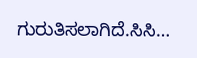ಗುರುತಿಸಲಾಗಿದೆ.ಸಿಸಿ…